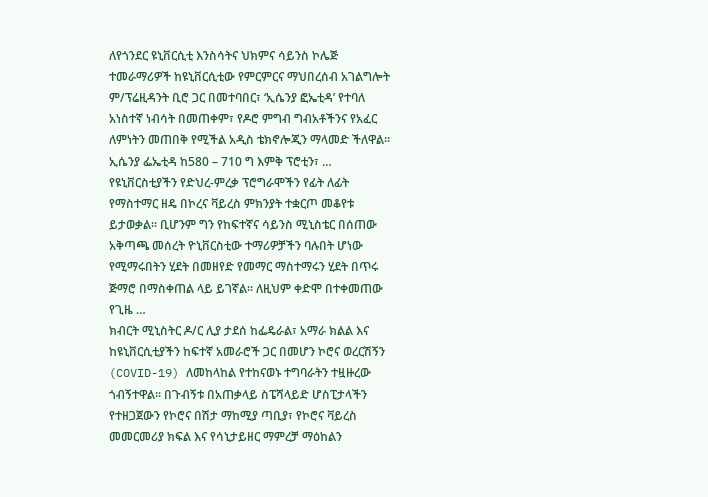ለየጎንደር ዩኒቨርሲቲ እንስሳትና ህክምና ሳይንስ ኮሌጅ ተመራማሪዎች ከዩኒቨርሲቲው የምርምርና ማህበረሰብ አገልግሎት ም/ፕሬዚዳንት ቢሮ ጋር በመተባበር፣ ‘ኢሴንያ ፎኤቲዳ’ የተባለ አነስተኛ ነብሳት በመጠቀም፣ የዶሮ ምግብ ግብአቶችንና የአፈር ለምነትን መጠበቅ የሚችል አዲስ ቴክኖሎጂን ማላመድ ችለዋል፡፡ ኢሴንያ ፌኤቲዳ ከ580 – 710 ግ እምቅ ፕሮቲን፣ …
የዩኒቨርስቲያችን የድህረ-ምረቃ ፕሮግራሞችን የፊት ለፊት የማስተማር ዘዴ በኮረና ቫይረስ ምክንያት ተቋርጦ መቆየቱ ይታወቃል፡፡ ቢሆንም ግን የከፍተኛና ሳይንስ ሚኒስቴር በሰጠው አቅጣጫ መሰረት ዮኒቨርስቲው ተማሪዎቻችን ባሉበት ሆነው የሚማሩበትን ሂደት በመዘየድ የመማር ማስተማሩን ሂደት በጥሩ ጅማሮ በማስቀጠል ላይ ይገኛል፡፡ ለዚህም ቀድሞ በተቀመጠው የጊዜ …
ክብርት ሚኒስትር ዶ/ር ሊያ ታደሰ ከፌዴራል፣ አማራ ክልል እና ከዩኒቨርሲቲያችን ከፍተኛ አመራሮች ጋር በመሆን ኮሮና ወረርሽኝን (COVID-19) ለመከላከል የተከናወኑ ተግባራትን ተዟዙረው ጎብኝተዋል፡፡ በጉብኝቱ በአጠቃላይ ስፔሻላይድ ሆስፒታላችን የተዘጋጀውን የኮሮና በሽታ ማከሚያ ጣቢያ፣ የኮሮና ቫይረስ መመርመሪያ ክፍል እና የሳኒታይዘር ማምረቻ ማዕከልን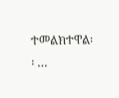ተመልክተዋል፡፡ …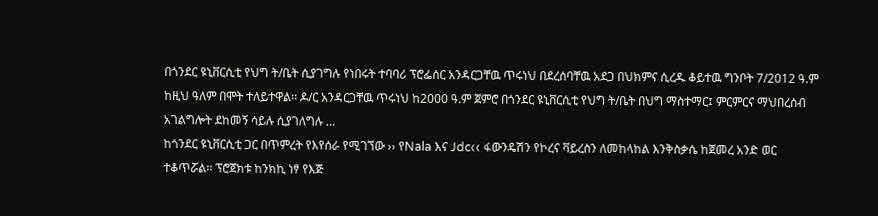በጎንደር ዩኒቨርሲቲ የህግ ት/ቤት ሲያገግሉ የነበሩት ተባባሪ ፕሮፌሰር አንዳርጋቸዉ ጥሩነህ በደረሰባቸዉ አደጋ በህክምና ሲረዱ ቆይተዉ ግንቦት 7/2012 ዓ.ም ከዚህ ዓለም በሞት ተለይተዋል፡፡ ዶ/ር አንዳርጋቸዉ ጥሩነህ ከ2000 ዓ.ም ጀምሮ በጎንደር ዩኒቨርሲቲ የህግ ት/ቤት በህግ ማስተማር፤ ምርምርና ማህበረሰብ አገልግሎት ደከመኝ ሳይሉ ሲያገለግሉ …
ከጎንደር ዩኒቨርሲቲ ጋር በጥምረት የእየሰራ የሚገኘው ›› የNala እና Jdc‹‹ ፋውንዴሽን የኮረና ቫይረስን ለመከላከል እንቅስቃሴ ከጀመረ አንድ ወር ተቆጥሯል፡፡ ፕሮጀክቱ ከንክኪ ነፃ የእጅ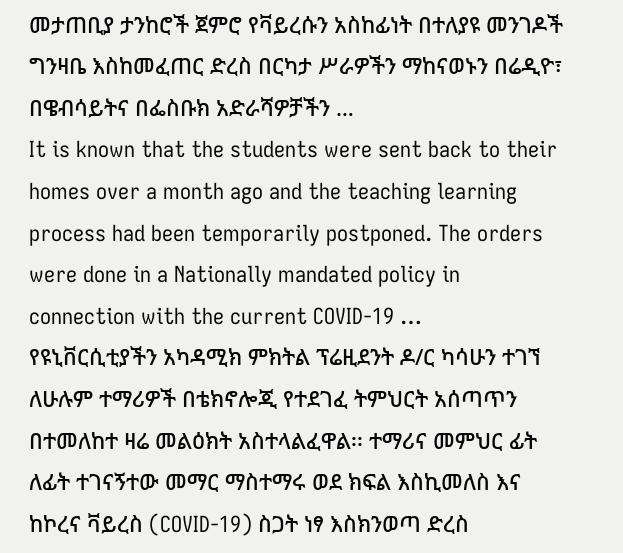መታጠቢያ ታንከሮች ጀምሮ የቫይረሱን አስከፊነት በተለያዩ መንገዶች ግንዛቤ እስከመፈጠር ድረስ በርካታ ሥራዎችን ማከናወኑን በሬዲዮ፣ በዌብሳይትና በፌስቡክ አድራሻዎቻችን …
It is known that the students were sent back to their homes over a month ago and the teaching learning process had been temporarily postponed. The orders were done in a Nationally mandated policy in connection with the current COVID-19 …
የዩኒቨርሲቲያችን አካዳሚክ ምክትል ፕሬዚደንት ዶ/ር ካሳሁን ተገኘ ለሁሉም ተማሪዎች በቴክኖሎጂ የተደገፈ ትምህርት አሰጣጥን በተመለከተ ዛሬ መልዕክት አስተላልፈዋል፡፡ ተማሪና መምህር ፊት ለፊት ተገናኝተው መማር ማስተማሩ ወደ ክፍል እስኪመለስ እና ከኮረና ቫይረስ (COVID-19) ስጋት ነፃ እስክንወጣ ድረስ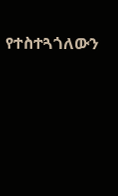የተስተጓጎለውን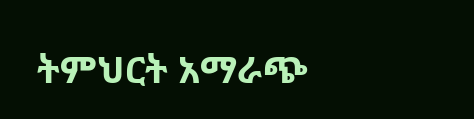ትምህርት አማራጭ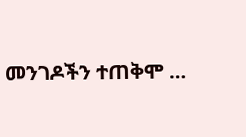መንገዶችን ተጠቅሞ …